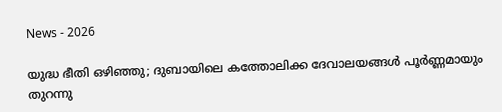News - 2026

യുദ്ധ ഭീതി ഒഴിഞ്ഞു; ദുബായിലെ കത്തോലിക്ക ദേവാലയങ്ങള്‍ പൂര്‍ണ്ണമായും തുറന്നു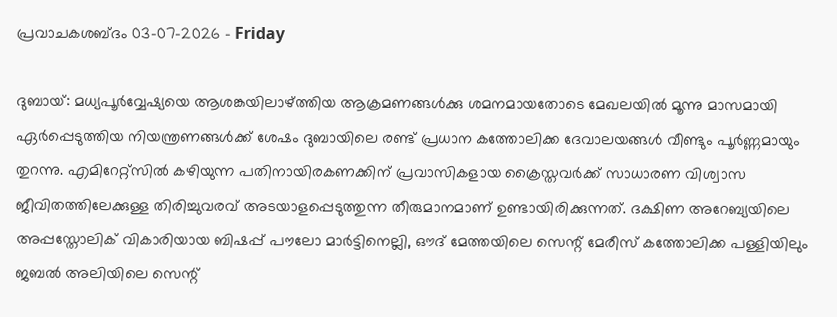പ്രവാചകശബ്ദം 03-07-2026 - Friday

ദുബായ്: മധ്യപൂര്‍വ്വേഷ്യയെ ആശങ്കയിലാഴ്ത്തിയ ആക്രമണങ്ങള്‍ക്കു ശമനമായതോടെ മേഖലയില്‍ മൂന്നു മാസമായി ഏർപ്പെടുത്തിയ നിയന്ത്രണങ്ങൾക്ക് ശേഷം ദുബായിലെ രണ്ട് പ്രധാന കത്തോലിക്ക ദേവാലയങ്ങള്‍ വീണ്ടും പൂർണ്ണമായും തുറന്നു. എമിറേറ്റ്സില്‍ കഴിയുന്ന പതിനായിരകണക്കിന് പ്രവാസികളായ ക്രൈസ്തവര്‍ക്ക് സാധാരണ വിശ്വാസ ജീവിതത്തിലേക്കുള്ള തിരിച്ചുവരവ് അടയാളപ്പെടുത്തുന്ന തീരുമാനമാണ് ഉണ്ടായിരിക്കുന്നത്. ദക്ഷിണ അറേബ്യയിലെ അപ്പസ്തോലിക് വികാരിയായ ബിഷപ്പ് പൗലോ മാർട്ടിനെല്ലി, ഔദ് മേത്തയിലെ സെന്റ് മേരീസ് കത്തോലിക്ക പള്ളിയിലും ജബൽ അലിയിലെ സെന്റ്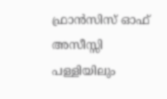ഫ്രാൻസിസ് ഓഫ് അസീസ്സി പള്ളിയിലും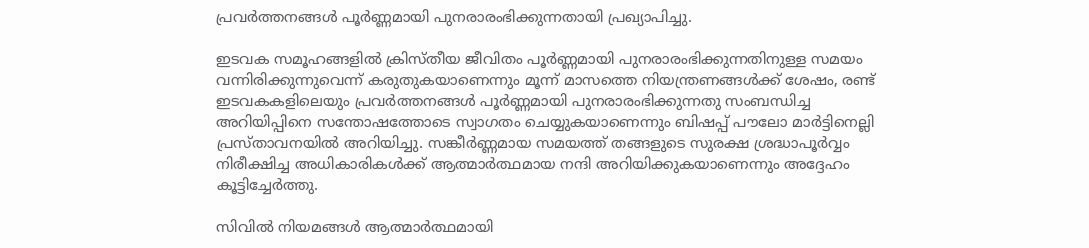പ്രവർത്തനങ്ങൾ പൂർണ്ണമായി പുനരാരംഭിക്കുന്നതായി പ്രഖ്യാപിച്ചു.

ഇടവക സമൂഹങ്ങളിൽ ക്രിസ്തീയ ജീവിതം പൂർണ്ണമായി പുനരാരംഭിക്കുന്നതിനുള്ള സമയം വന്നിരിക്കുന്നുവെന്ന് കരുതുകയാണെന്നും മൂന്ന് മാസത്തെ നിയന്ത്രണങ്ങൾക്ക് ശേഷം, രണ്ട് ഇടവകകളിലെയും പ്രവർത്തനങ്ങൾ പൂർണ്ണമായി പുനരാരംഭിക്കുന്നതു സംബന്ധിച്ച അറിയിപ്പിനെ സന്തോഷത്തോടെ സ്വാഗതം ചെയ്യുകയാണെന്നും ബിഷപ്പ് പൗലോ മാർട്ടിനെല്ലി പ്രസ്താവനയില്‍ അറിയിച്ചു. സങ്കീർണ്ണമായ സമയത്ത് തങ്ങളുടെ സുരക്ഷ ശ്രദ്ധാപൂർവ്വം നിരീക്ഷിച്ച അധികാരികൾക്ക് ആത്മാർത്ഥമായ നന്ദി അറിയിക്കുകയാണെന്നും അദ്ദേഹം കൂട്ടിച്ചേര്‍ത്തു.

സിവിൽ നിയമങ്ങൾ ആത്മാർത്ഥമായി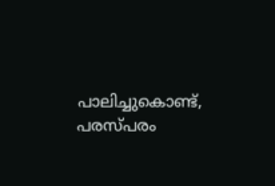പാലിച്ചുകൊണ്ട്, പരസ്പരം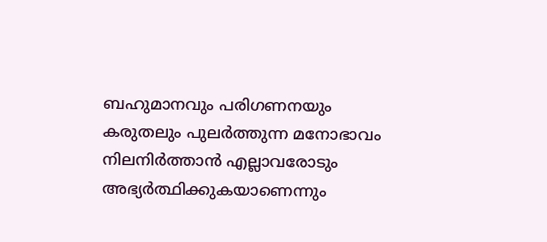ബഹുമാനവും പരിഗണനയും കരുതലും പുലർത്തുന്ന മനോഭാവം നിലനിർത്താൻ എല്ലാവരോടും അഭ്യർത്ഥിക്കുകയാണെന്നും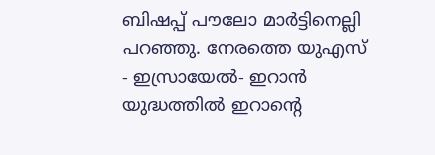ബിഷപ്പ് പൗലോ മാർട്ടിനെല്ലി പറഞ്ഞു. നേരത്തെ യുഎസ് - ഇസ്രായേൽ- ഇറാൻ യുദ്ധത്തിൽ ഇറാന്റെ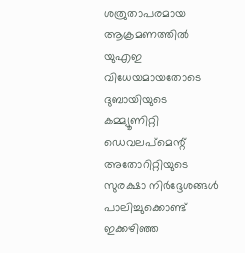ശത്രുതാപരമായ ആക്രമണത്തില്‍ യു‌എ‌ഇ വിധേയമായതോടെ ദുബായിയുടെ കമ്മ്യൂണിറ്റി ഡെവലപ്‌മെന്റ് അതോറിറ്റിയുടെ സുരക്ഷാ നിർദ്ദേശങ്ങൾ പാലിച്ചുക്കൊണ്ട് ഇക്കഴിഞ്ഞ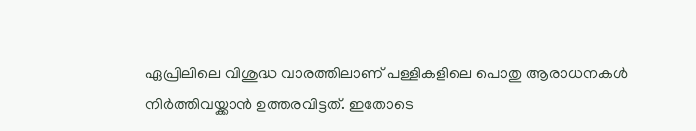ഏപ്രിലിലെ വിശുദ്ധ വാരത്തിലാണ് പള്ളികളിലെ പൊതു ആരാധനകൾ നിർത്തിവയ്ക്കാൻ ഉത്തരവിട്ടത്. ഇതോടെ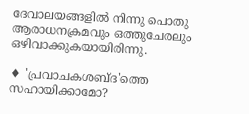ദേവാലയങ്ങളില്‍ നിന്നു പൊതു ആരാധനക്രമവും ഒത്തുചേരലും ഒഴിവാക്കുകയായിരിന്നു.

♦ 'പ്രവാചകശബ്‌ദ'ത്തെ സഹായിക്കാമോ?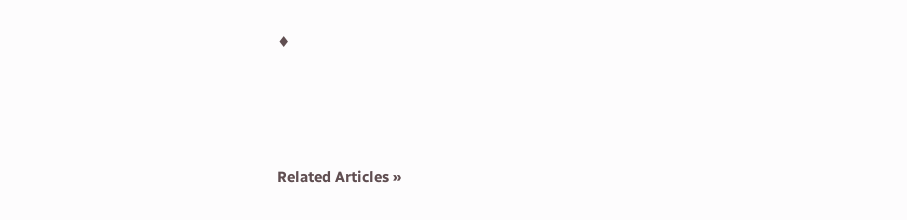♦




Related Articles »